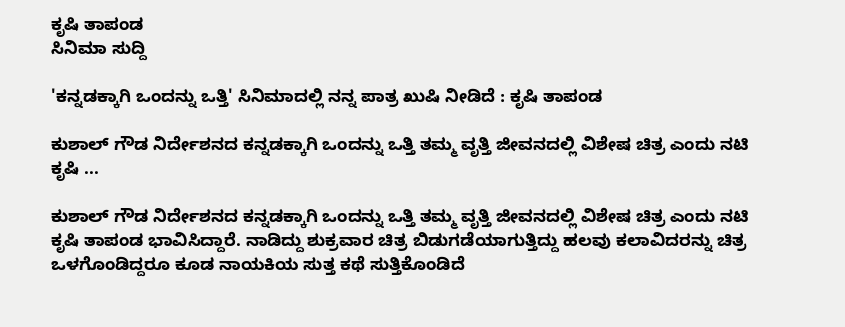ಕೃಷಿ ತಾಪಂಡ
ಸಿನಿಮಾ ಸುದ್ದಿ

'ಕನ್ನಡಕ್ಕಾಗಿ ಒಂದನ್ನು ಒತ್ತಿ' ಸಿನಿಮಾದಲ್ಲಿ ನನ್ನ ಪಾತ್ರ ಖುಷಿ ನೀಡಿದೆ : ಕೃಷಿ ತಾಪಂಡ

ಕುಶಾಲ್ ಗೌಡ ನಿರ್ದೇಶನದ ಕನ್ನಡಕ್ಕಾಗಿ ಒಂದನ್ನು ಒತ್ತಿ ತಮ್ಮ ವೃತ್ತಿ ಜೀವನದಲ್ಲಿ ವಿಶೇಷ ಚಿತ್ರ ಎಂದು ನಟಿ ಕೃಷಿ ...

ಕುಶಾಲ್ ಗೌಡ ನಿರ್ದೇಶನದ ಕನ್ನಡಕ್ಕಾಗಿ ಒಂದನ್ನು ಒತ್ತಿ ತಮ್ಮ ವೃತ್ತಿ ಜೀವನದಲ್ಲಿ ವಿಶೇಷ ಚಿತ್ರ ಎಂದು ನಟಿ ಕೃಷಿ ತಾಪಂಡ ಭಾವಿಸಿದ್ದಾರೆ. ನಾಡಿದ್ದು ಶುಕ್ರವಾರ ಚಿತ್ರ ಬಿಡುಗಡೆಯಾಗುತ್ತಿದ್ದು ಹಲವು ಕಲಾವಿದರನ್ನು ಚಿತ್ರ ಒಳಗೊಂಡಿದ್ದರೂ ಕೂಡ ನಾಯಕಿಯ ಸುತ್ತ ಕಥೆ ಸುತ್ತಿಕೊಂಡಿದೆ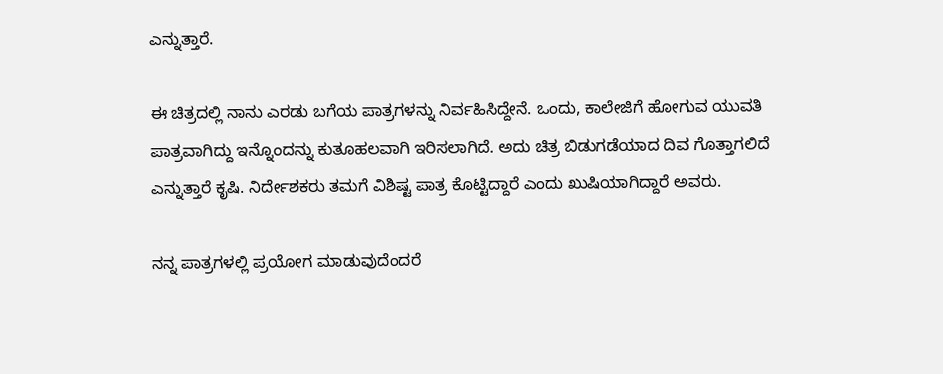ಎನ್ನುತ್ತಾರೆ.

ಈ ಚಿತ್ರದಲ್ಲಿ ನಾನು ಎರಡು ಬಗೆಯ ಪಾತ್ರಗಳನ್ನು ನಿರ್ವಹಿಸಿದ್ದೇನೆ. ಒಂದು, ಕಾಲೇಜಿಗೆ ಹೋಗುವ ಯುವತಿ ಪಾತ್ರವಾಗಿದ್ದು ಇನ್ನೊಂದನ್ನು ಕುತೂಹಲವಾಗಿ ಇರಿಸಲಾಗಿದೆ. ಅದು ಚಿತ್ರ ಬಿಡುಗಡೆಯಾದ ದಿವ ಗೊತ್ತಾಗಲಿದೆ ಎನ್ನುತ್ತಾರೆ ಕೃಷಿ. ನಿರ್ದೇಶಕರು ತಮಗೆ ವಿಶಿಷ್ಟ ಪಾತ್ರ ಕೊಟ್ಟಿದ್ದಾರೆ ಎಂದು ಖುಷಿಯಾಗಿದ್ದಾರೆ ಅವರು.

ನನ್ನ ಪಾತ್ರಗಳಲ್ಲಿ ಪ್ರಯೋಗ ಮಾಡುವುದೆಂದರೆ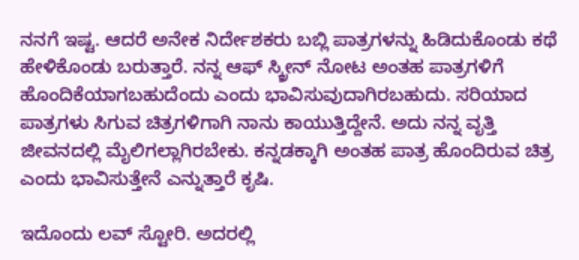ನನಗೆ ಇಷ್ಟ. ಆದರೆ ಅನೇಕ ನಿರ್ದೇಶಕರು ಬಬ್ಲಿ ಪಾತ್ರಗಳನ್ನು ಹಿಡಿದುಕೊಂಡು ಕಥೆ ಹೇಳಿಕೊಂಡು ಬರುತ್ತಾರೆ. ನನ್ನ ಆಫ್ ಸ್ಕ್ರೀನ್ ನೋಟ ಅಂತಹ ಪಾತ್ರಗಳಿಗೆ ಹೊಂದಿಕೆಯಾಗಬಹುದೆಂದು ಎಂದು ಭಾವಿಸುವುದಾಗಿರಬಹುದು. ಸರಿಯಾದ ಪಾತ್ರಗಳು ಸಿಗುವ ಚಿತ್ರಗಳಿಗಾಗಿ ನಾನು ಕಾಯುತ್ತಿದ್ದೇನೆ. ಅದು ನನ್ನ ವೃತ್ತಿ ಜೀವನದಲ್ಲಿ ಮೈಲಿಗಲ್ಲಾಗಿರಬೇಕು. ಕನ್ನಡಕ್ಕಾಗಿ ಅಂತಹ ಪಾತ್ರ ಹೊಂದಿರುವ ಚಿತ್ರ ಎಂದು ಭಾವಿಸುತ್ತೇನೆ ಎನ್ನುತ್ತಾರೆ ಕೃಷಿ.

ಇದೊಂದು ಲವ್ ಸ್ಟೋರಿ. ಅದರಲ್ಲಿ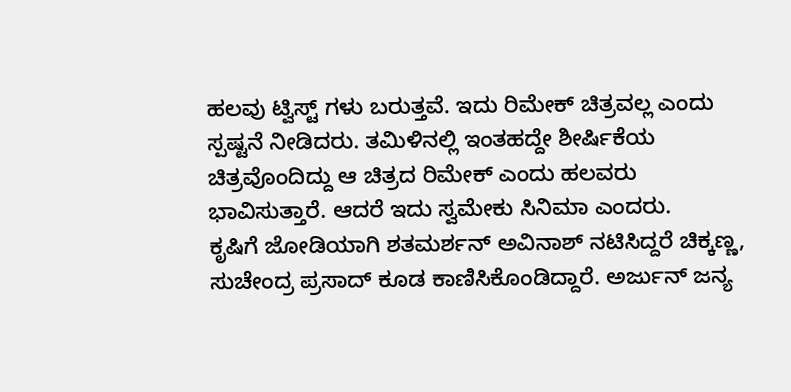ಹಲವು ಟ್ವಿಸ್ಟ್ ಗಳು ಬರುತ್ತವೆ. ಇದು ರಿಮೇಕ್ ಚಿತ್ರವಲ್ಲ ಎಂದು ಸ್ಪಷ್ಟನೆ ನೀಡಿದರು. ತಮಿಳಿನಲ್ಲಿ ಇಂತಹದ್ದೇ ಶೀರ್ಷಿಕೆಯ ಚಿತ್ರವೊಂದಿದ್ದು ಆ ಚಿತ್ರದ ರಿಮೇಕ್ ಎಂದು ಹಲವರು ಭಾವಿಸುತ್ತಾರೆ. ಆದರೆ ಇದು ಸ್ವಮೇಕು ಸಿನಿಮಾ ಎಂದರು.
ಕೃಷಿಗೆ ಜೋಡಿಯಾಗಿ ಶತಮರ್ಶನ್ ಅವಿನಾಶ್ ನಟಿಸಿದ್ದರೆ ಚಿಕ್ಕಣ್ಣ, ಸುಚೇಂದ್ರ ಪ್ರಸಾದ್ ಕೂಡ ಕಾಣಿಸಿಕೊಂಡಿದ್ದಾರೆ. ಅರ್ಜುನ್ ಜನ್ಯ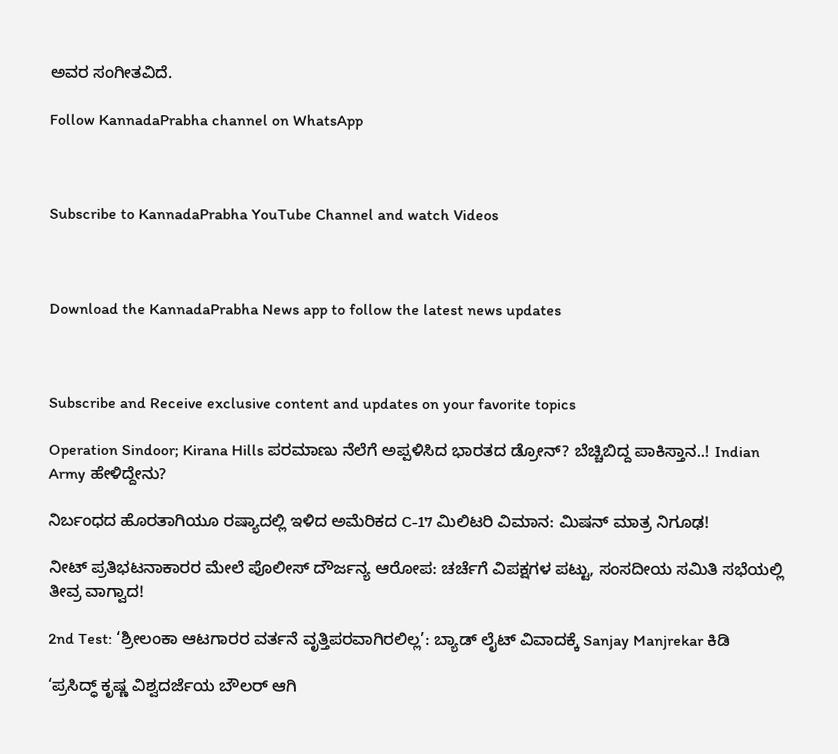ಅವರ ಸಂಗೀತವಿದೆ.

Follow KannadaPrabha channel on WhatsApp



Subscribe to KannadaPrabha YouTube Channel and watch Videos



Download the KannadaPrabha News app to follow the latest news updates



Subscribe and Receive exclusive content and updates on your favorite topics

Operation Sindoor; Kirana Hills ಪರಮಾಣು ನೆಲೆಗೆ ಅಪ್ಪಳಿಸಿದ ಭಾರತದ ಡ್ರೋನ್? ಬೆಚ್ಚಿಬಿದ್ದ ಪಾಕಿಸ್ತಾನ..! Indian Army ಹೇಳಿದ್ದೇನು?

ನಿರ್ಬಂಧದ ಹೊರತಾಗಿಯೂ ರಷ್ಯಾದಲ್ಲಿ ಇಳಿದ ಅಮೆರಿಕದ C-17 ಮಿಲಿಟರಿ ವಿಮಾನ: ಮಿಷನ್ ಮಾತ್ರ ನಿಗೂಢ!

ನೀಟ್ ಪ್ರತಿಭಟನಾಕಾರರ ಮೇಲೆ ಪೊಲೀಸ್ ದೌರ್ಜನ್ಯ ಆರೋಪ: ಚರ್ಚೆಗೆ ವಿಪಕ್ಷಗಳ ಪಟ್ಟು, ಸಂಸದೀಯ ಸಮಿತಿ ಸಭೆಯಲ್ಲಿ ತೀವ್ರ ವಾಗ್ವಾದ!

2nd Test: ‘ಶ್ರೀಲಂಕಾ ಆಟಗಾರರ ವರ್ತನೆ ವೃತ್ತಿಪರವಾಗಿರಲಿಲ್ಲ’: ಬ್ಯಾಡ್ ಲೈಟ್ ವಿವಾದಕ್ಕೆ Sanjay Manjrekar ಕಿಡಿ

‘ಪ್ರಸಿದ್ಧ್ ಕೃಷ್ಣ ವಿಶ್ವದರ್ಜೆಯ ಬೌಲರ್ ಆಗಿ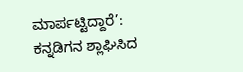ಮಾರ್ಪಟ್ಟಿದ್ದಾರೆ’: ಕನ್ನಡಿಗನ ಶ್ಲಾಘಿಸಿದ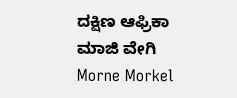ದಕ್ಷಿಣ ಆಫ್ರಿಕಾ ಮಾಜಿ ವೇಗಿ Morne Morkel